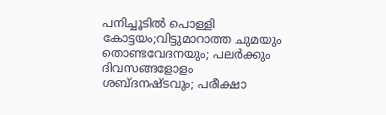പനിച്ചൂടിൽ പൊള്ളി കോട്ടയം;വിട്ടുമാറാത്ത ചുമയും തൊണ്ടവേദനയും; പലര്‍ക്കും ദിവസങ്ങളോളം ശബ്ദനഷ്ടവും; പരീക്ഷാ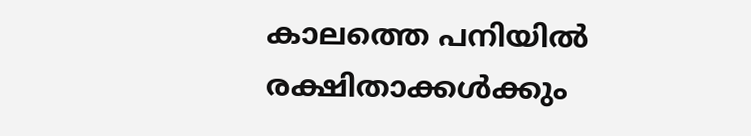കാലത്തെ പനിയില്‍ രക്ഷിതാക്കള്‍ക്കും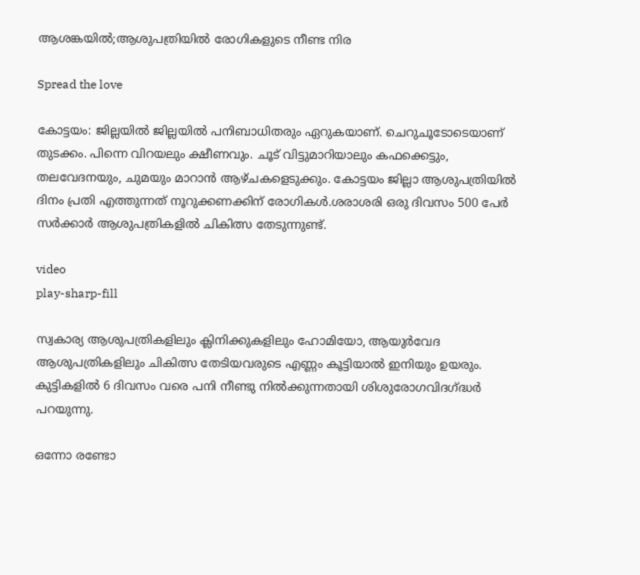ആശങ്കയിൽ;ആശുപത്രിയില്‍ രോഗികളുടെ നീണ്ട നിര

Spread the love

കോട്ടയം: ജില്ലയിൽ ജില്ലയിൽ പനിബാധിതരും ഏറുകയാണ്. ചെറുചൂടോടെയാണ് തുടക്കം. പിന്നെ വിറയലും ക്ഷീണവും. ചൂട് വിട്ടുമാറിയാലും കഫക്കെട്ടും, തലവേദനയും, ചുമയും മാറാൻ ആഴ്ചകളെടുക്കും. കോട്ടയം ജില്ലാ ആശുപത്രിയിൽ ദിനം പ്രതി എത്തുന്നത് നൂറുക്കണക്കിന് രോഗികൾ.ശരാശരി ഒരു ദിവസം 500 പേർ സർക്കാർ ആശുപത്രികളിൽ ചികിത്സ തേടുന്നുണ്ട്.

video
play-sharp-fill

സ്വകാര്യ ആശുപത്രികളിലും ക്ലിനിക്കുകളിലും ഹോമിയോ, ആയുർവേദ ആശുപത്രികളിലും ചികിത്സ തേടിയവരുടെ എണ്ണം കൂട്ടിയാൽ ഇനിയും ഉയരും. കുട്ടികളിൽ 6 ദിവസം വരെ പനി നീണ്ടു നിൽക്കുന്നതായി ശിശുരോഗവിദഗ്ദ്ധർ പറയുന്നു.

ഒന്നോ രണ്ടോ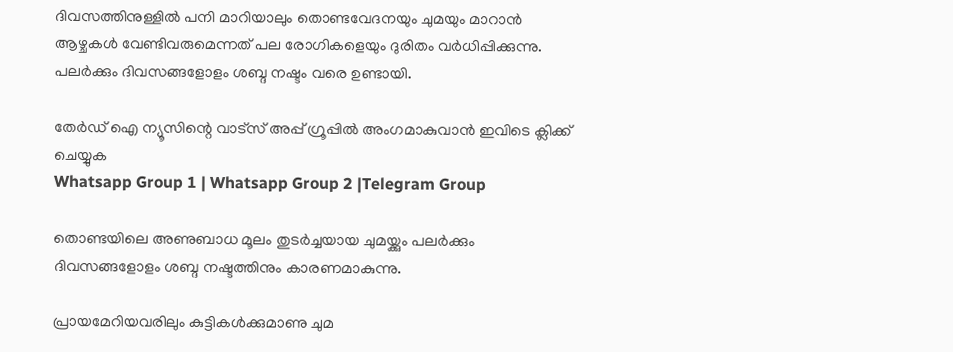ദിവസത്തിനുള്ളില്‍ പനി മാറിയാലും തൊണ്ടവേദനയും ചുമയും മാറാന്‍ ആഴ്ചകള്‍ വേണ്ടിവരുമെന്നത് പല രോഗികളെയും ദുരിതം വര്‍ധിപ്പിക്കുന്നു. പലർക്കും ദിവസങ്ങളോളം ശബ്ദ നഷ്ടം വരെ ഉണ്ടായി.

തേർഡ് ഐ ന്യൂസിന്റെ വാട്സ് അപ്പ് ഗ്രൂപ്പിൽ അംഗമാകുവാൻ ഇവിടെ ക്ലിക്ക് ചെയ്യുക
Whatsapp Group 1 | Whatsapp Group 2 |Telegram Group

തൊണ്ടയിലെ അണുബാധ മൂലം തുടര്‍ച്ചയായ ചുമയ്ക്കും പലര്‍ക്കും ദിവസങ്ങളോളം ശബ്ദ നഷ്ടത്തിനും കാരണമാകുന്നു.

പ്രായമേറിയവരിലും കുട്ടികള്‍ക്കുമാണു ചുമ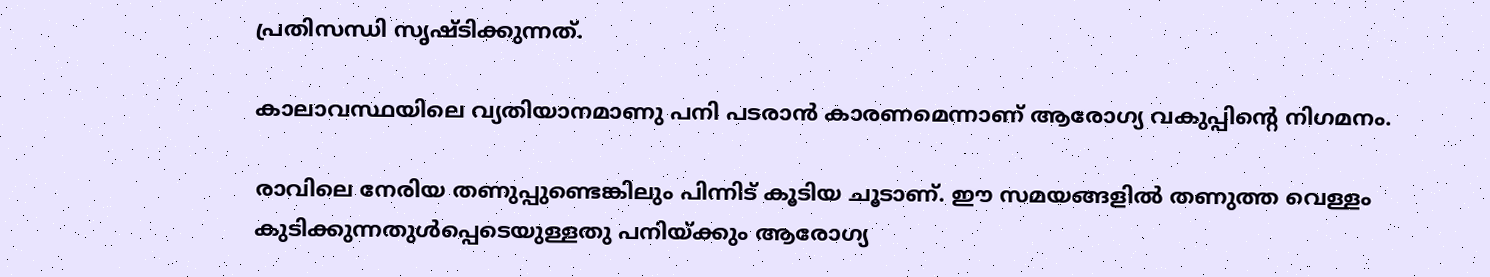പ്രതിസന്ധി സൃഷ്ടിക്കുന്നത്.

കാലാവസ്ഥയിലെ വ്യതിയാനമാണു പനി പടരാന്‍ കാരണമെന്നാണ് ആരോഗ്യ വകുപ്പിന്റെ നിഗമനം.

രാവിലെ നേരിയ തണുപ്പുണ്ടെങ്കിലും പിന്നിട് കൂടിയ ചൂടാണ്. ഈ സമയങ്ങളില്‍ തണുത്ത വെള്ളം കുടിക്കുന്നതുള്‍പ്പെടെയുള്ളതു പനിയ്ക്കും ആരോഗ്യ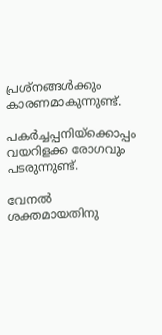പ്രശ്‌നങ്ങള്‍ക്കും കാരണമാകുന്നുണ്ട്.

പകര്‍ച്ചപ്പനിയ്‌ക്കൊപ്പം വയറിളക്ക രോഗവും പടരുന്നുണ്ട്.

വേനല്‍ ശക്തമായതിനു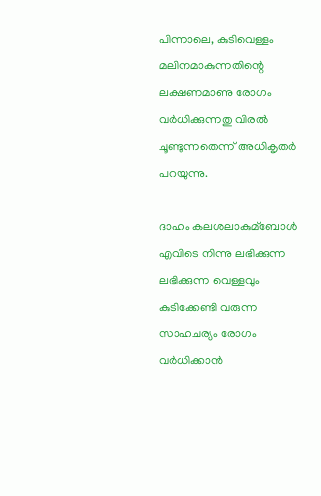പിന്നാലെ, കുടിവെള്ളം മലിനമാകുന്നതിന്റെ ലക്ഷണമാണു രോഗം വര്‍ധിക്കുന്നതു വിരല്‍ ചൂണ്ടുന്നതെന്ന് അധികൃതര്‍ പറയുന്നു.

ദാഹം കലശലാകുമ്ബോള്‍ എവിടെ നിന്നു ലഭിക്കുന്ന ലഭിക്കുന്ന വെള്ളവും കുടിക്കേണ്ടി വരുന്ന സാഹചര്യം രോഗം വര്‍ധിക്കാന്‍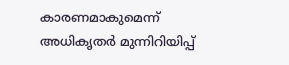കാരണമാകുമെന്ന് അധികൃതര്‍ മുന്നിറിയിപ്പ്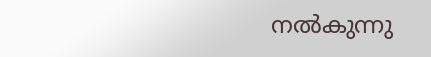നല്‍കുന്നു